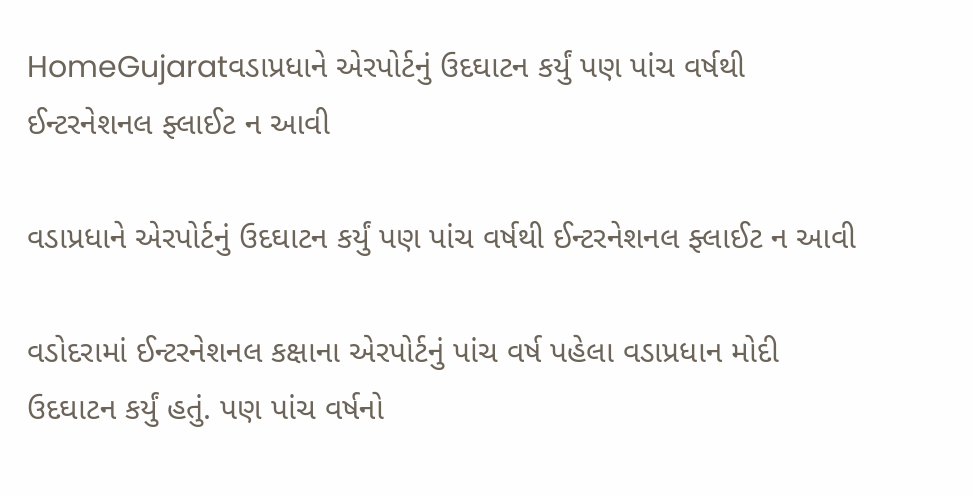HomeGujaratવડાપ્રધાને એરપોર્ટનું ઉદઘાટન કર્યું પણ પાંચ વર્ષથી ઈન્ટરનેશનલ ફ્લાઈટ ન આવી

વડાપ્રધાને એરપોર્ટનું ઉદઘાટન કર્યું પણ પાંચ વર્ષથી ઈન્ટરનેશનલ ફ્લાઈટ ન આવી

વડોદરામાં ઈન્ટરનેશનલ કક્ષાના એરપોર્ટનું પાંચ વર્ષ પહેલા વડાપ્રધાન મોદી ઉદઘાટન કર્યું હતું. પણ પાંચ વર્ષનો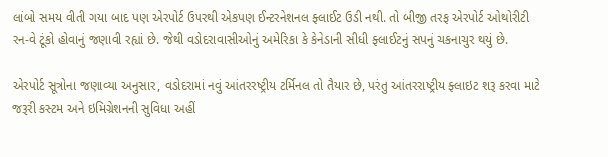લાંબો સમય વીતી ગયા બાદ પણ એરપોર્ટ ઉપરથી એકપણ ઈન્ટરનેશનલ ફ્લાઈટ ઉડી નથી. તો બીજી તરફ એરપોર્ટ ઓથોરીટી રન-વે ટૂંકો હોવાનું જણાવી રહ્યાં છે. જેથી વડોદરાવાસીઓનું અમેરિકા કે કેનેડાની સીધી ફ્લાઈટનું સપનું ચકનાચુર થયું છે.

એરપોર્ટ સૂત્રોના જણાવ્યા અનુસાર, વડોદરામાં નવું આંતરરષ્ટ્રીય ટર્મિનલ તો તૈયાર છે, પરંતુ આંતરરાષ્ટ્રીય ફ્લાઇટ શરૂ કરવા માટે જરૂરી કસ્ટમ અને ઇમિગ્રેશનની સુવિધા અહીં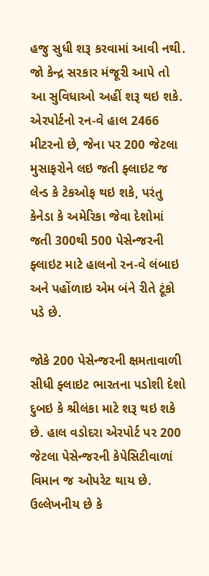હજુ સુધી શરૂ કરવામાં આવી નથી. જો કેન્દ્ર સરકાર મંજૂરી આપે તો આ સુવિધાઓ અહીં શરૂ થઇ શકે. એરપોર્ટનો રન-વે હાલ 2466 મીટરનો છે, જેના પર 200 જેટલા મુસાફરોને લઇ જતી ફ્લાઇટ જ લેન્ડ કે ટેકઓફ થઇ શકે, પરંતુ કેનેડા કે અમેરિકા જેવા દેશોમાં જતી 300થી 500 પેસેન્જરની ફ્લાઇટ માટે હાલનો રન-વે લંબાઇ અને પહોંળાઇ એમ બંને રીતે ટૂંકો પડે છે.

જોકે 200 પેસેન્જરની ક્ષમતાવાળી સીધી ફ્લાઇટ ભારતના પડોશી દેશો દુબઇ કે શ્રીલંકા માટે શરૂ થઇ શકે છે. હાલ વડોદરા એરપોર્ટ પર 200 જેટલા પેસેન્જરની કેપેસિટીવાળાં વિમાન જ ઓપરેટ થાય છે. ઉલ્લેખનીય છે કે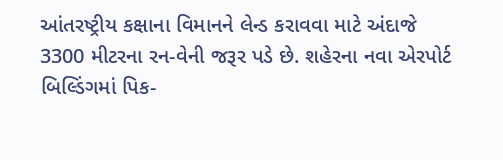આંતરષ્ટ્રીય કક્ષાના વિમાનને લેન્ડ કરાવવા માટે અંદાજે 3300 મીટરના રન-વેની જરૂર પડે છે. શહેરના નવા એરપોર્ટ બિલ્ડિંગમાં પિક-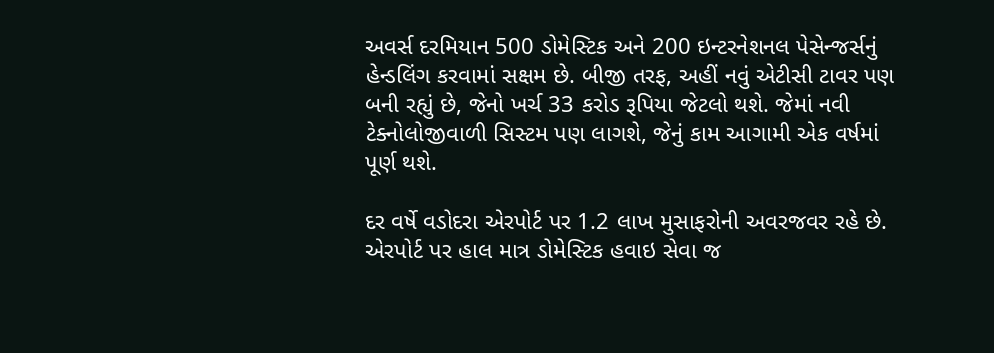અવર્સ દરમિયાન 500 ડોમેસ્ટિક અને 200 ઇન્ટરનેશનલ પેસેન્જર્સનું હેન્ડલિંગ કરવામાં સક્ષમ છે. બીજી તરફ, અહીં નવું એટીસી ટાવર પણ બની રહ્યું છે, જેનો ખર્ચ 33 કરોડ રૂપિયા જેટલો થશે. જેમાં નવી ટેક્નોલોજીવાળી સિસ્ટમ પણ લાગશે, જેનું કામ આગામી એક વર્ષમાં પૂર્ણ થશે.

દર વર્ષે વડોદરા એરપોર્ટ પર 1.2 લાખ મુસાફરોની અવરજવર રહે છે. એરપોર્ટ પર હાલ માત્ર ડોમેસ્ટિક હવાઇ સેવા જ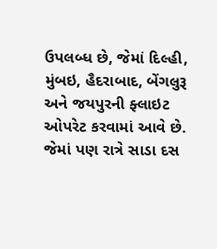ઉપલબ્ધ છે, જેમાં દિલ્હી, મુંબઇ, હૈદરાબાદ, બેંગલુરૂ અને જયપુરની ફ્લાઇટ ઓપરેટ કરવામાં આવે છે. જેમાં પણ રાત્રે સાડા દસ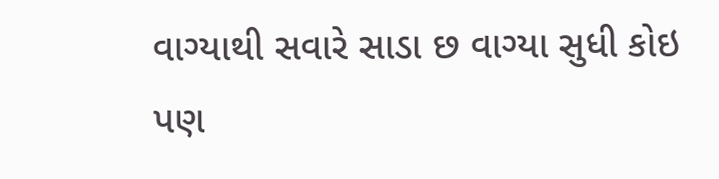વાગ્યાથી સવારે સાડા છ વાગ્યા સુધી કોઇ પણ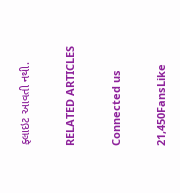ફ્લાઇટ આવતી નથી.

RELATED ARTICLES

Connected us

21,450FansLike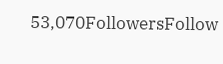53,070FollowersFollow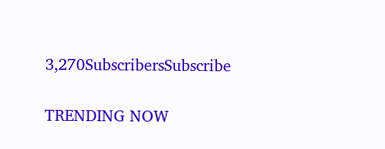3,270SubscribersSubscribe

TRENDING NOW